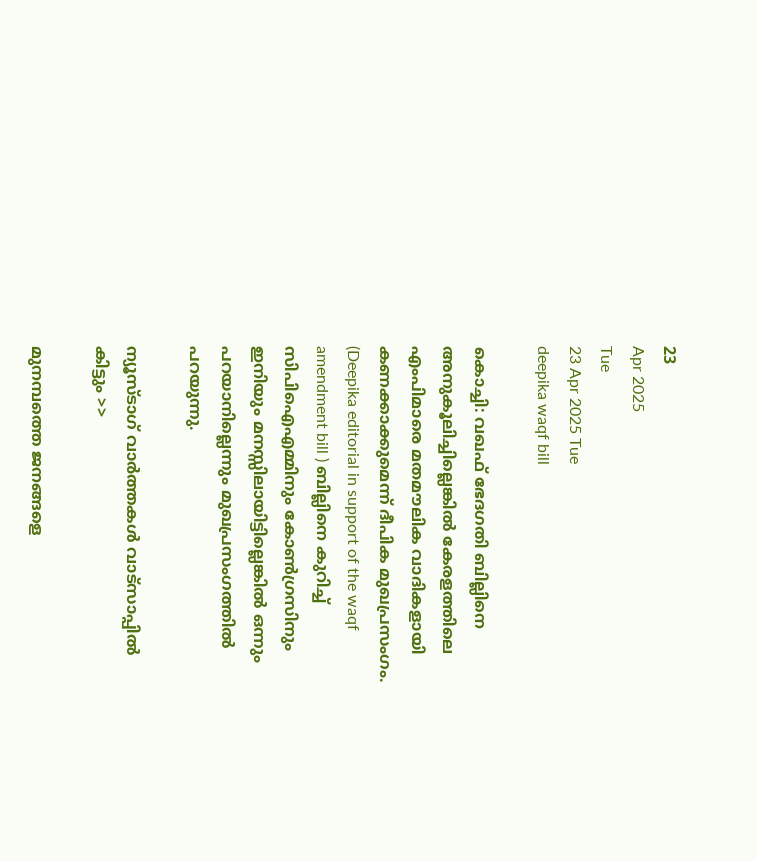23
Apr 2025
Tue
23 Apr 2025 Tue
deepika waqf bill

കൊച്ചി: വഖഫ് ഭേദഗതി ബില്ലിനെ അനുകൂലിച്ചില്ലെങ്കില്‍ കേരളത്തിലെ എംപിമാരെ മതമൗലിക വാദികളായി കണക്കാക്കുമെന്ന് ദീപിക മുഖപ്രസംഗം. (Deepika editorial in support of the waqf amendment bill ) ബില്ലിനെ കുറിച്ച് സിപിഐഎമ്മിനും കോണ്‍ഗ്രസിനും ഇനിയും മനസ്സിലായിട്ടില്ലെങ്കില്‍ ഒന്നും പറയാനില്ലെന്നും മുഖപ്രസംഗത്തില്‍ പറയുന്നു.

ന്യൂസ്ടാഗ് വാര്‍ത്തകള്‍ വാട്‌സാപ്പില്‍ കിട്ടും >>

മുനമ്പത്തെ ജനങ്ങളെ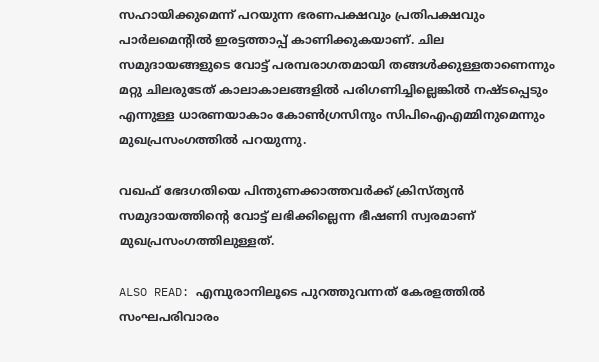സഹായിക്കുമെന്ന് പറയുന്ന ഭരണപക്ഷവും പ്രതിപക്ഷവും പാര്‍ലമെന്റില്‍ ഇരട്ടത്താപ്പ് കാണിക്കുകയാണ്. ചില സമുദായങ്ങളുടെ വോട്ട് പരമ്പരാഗതമായി തങ്ങള്‍ക്കുള്ളതാണെന്നും മറ്റു ചിലരുടേത് കാലാകാലങ്ങളില്‍ പരിഗണിച്ചില്ലെങ്കില്‍ നഷ്ടപ്പെടും എന്നുള്ള ധാരണയാകാം കോണ്‍ഗ്രസിനും സിപിഐഎമ്മിനുമെന്നും മുഖപ്രസംഗത്തില്‍ പറയുന്നു.

വഖഫ് ഭേദഗതിയെ പിന്തുണക്കാത്തവര്‍ക്ക് ക്രിസ്ത്യന്‍ സമുദായത്തിന്റെ വോട്ട് ലഭിക്കില്ലെന്ന ഭീഷണി സ്വരമാണ് മുഖപ്രസംഗത്തിലുള്ളത്.

ALSO READ: എമ്പുരാനിലൂടെ പുറത്തുവന്നത് കേരളത്തില്‍ സംഘപരിവാരം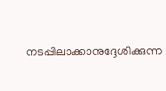നടപ്പിലാക്കാനുദ്ദേശിക്കുന്ന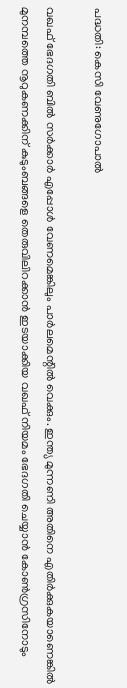പദ്ധതി: കെസി വേണുഗോപാല്‍

വഖഫ് ഭേദഗതി ബില്‍ സര്‍ക്കാര്‍ എപ്പോള്‍ വേണമെങ്കിലും പാര്‍ലമെന്റില്‍ വെക്കും. ഇന്ത്യ മുന്നണി അതിനെ എതിര്‍ക്കുകയാണെങ്കില്‍ മുനമ്പത്തെ നൂറുകണക്കിന് കുടുംബങ്ങളെ തെരുവിലിറക്കാന്‍ ഇടയാക്കിയ വഖഫ് നിയമം ഭേദഗതി ചെയ്യാന്‍ കോണ്‍ഗ്രസിനോടും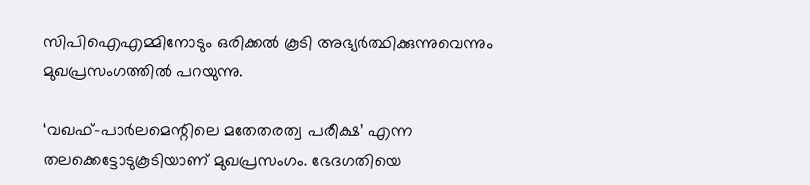സിപിഐഎമ്മിനോടും ഒരിക്കല്‍ കൂടി അഭ്യര്‍ത്ഥിക്കുന്നുവെന്നും മുഖപ്രസംഗത്തില്‍ പറയുന്നു.

‘വഖഫ്-പാര്‍ലമെന്റിലെ മതേതരത്വ പരീക്ഷ’ എന്ന തലക്കെട്ടോടുകൂടിയാണ് മുഖപ്രസംഗം. ഭേദഗതിയെ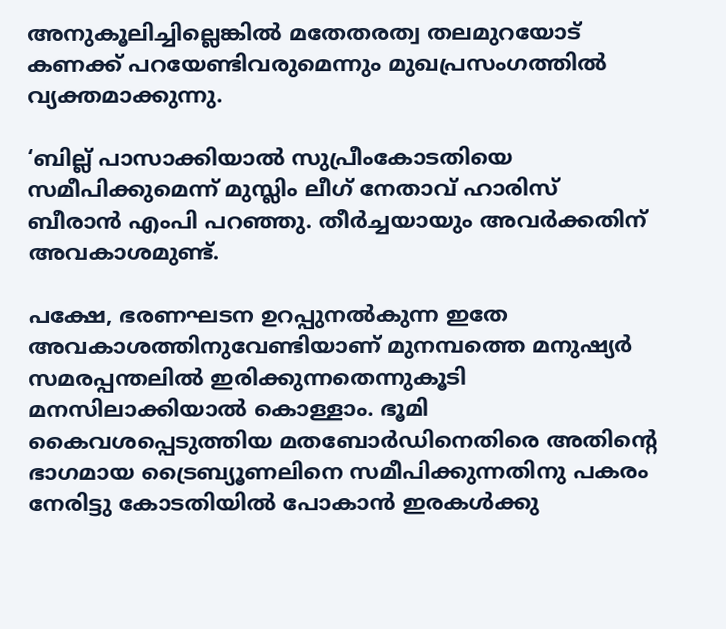അനുകൂലിച്ചില്ലെങ്കില്‍ മതേതരത്വ തലമുറയോട് കണക്ക് പറയേണ്ടിവരുമെന്നും മുഖപ്രസംഗത്തില്‍ വ്യക്തമാക്കുന്നു.

‘ബില്ല് പാസാക്കിയാല്‍ സുപ്രീംകോടതിയെ സമീപിക്കുമെന്ന് മുസ്ലിം ലീഗ് നേതാവ് ഹാരിസ് ബീരാന്‍ എംപി പറഞ്ഞു. തീര്‍ച്ചയായും അവര്‍ക്കതിന് അവകാശമുണ്ട്.

പക്ഷേ, ഭരണഘടന ഉറപ്പുനല്‍കുന്ന ഇതേ അവകാശത്തിനുവേണ്ടിയാണ് മുനമ്പത്തെ മനുഷ്യര്‍ സമരപ്പന്തലില്‍ ഇരിക്കുന്നതെന്നുകൂടി മനസിലാക്കിയാല്‍ കൊള്ളാം. ഭൂമി കൈവശപ്പെടുത്തിയ മതബോര്‍ഡിനെതിരെ അതിന്റെ ഭാഗമായ ട്രൈബ്യൂണലിനെ സമീപിക്കുന്നതിനു പകരം നേരിട്ടു കോടതിയില്‍ പോകാന്‍ ഇരകള്‍ക്കു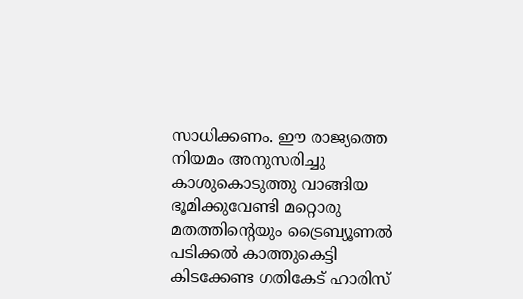സാധിക്കണം. ഈ രാജ്യത്തെ നിയമം അനുസരിച്ചു കാശുകൊടുത്തു വാങ്ങിയ ഭൂമിക്കുവേണ്ടി മറ്റൊരു മതത്തിന്റെയും ട്രൈബ്യൂണല്‍ പടിക്കല്‍ കാത്തുകെട്ടി കിടക്കേണ്ട ഗതികേട് ഹാരിസ്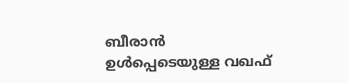ബീരാന്‍ ഉള്‍പ്പെടെയുള്ള വഖഫ്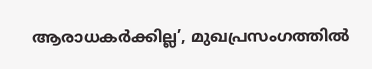ആരാധകര്‍ക്കില്ല’, മുഖപ്രസംഗത്തില്‍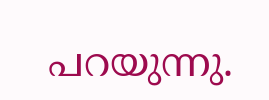പറയുന്നു.